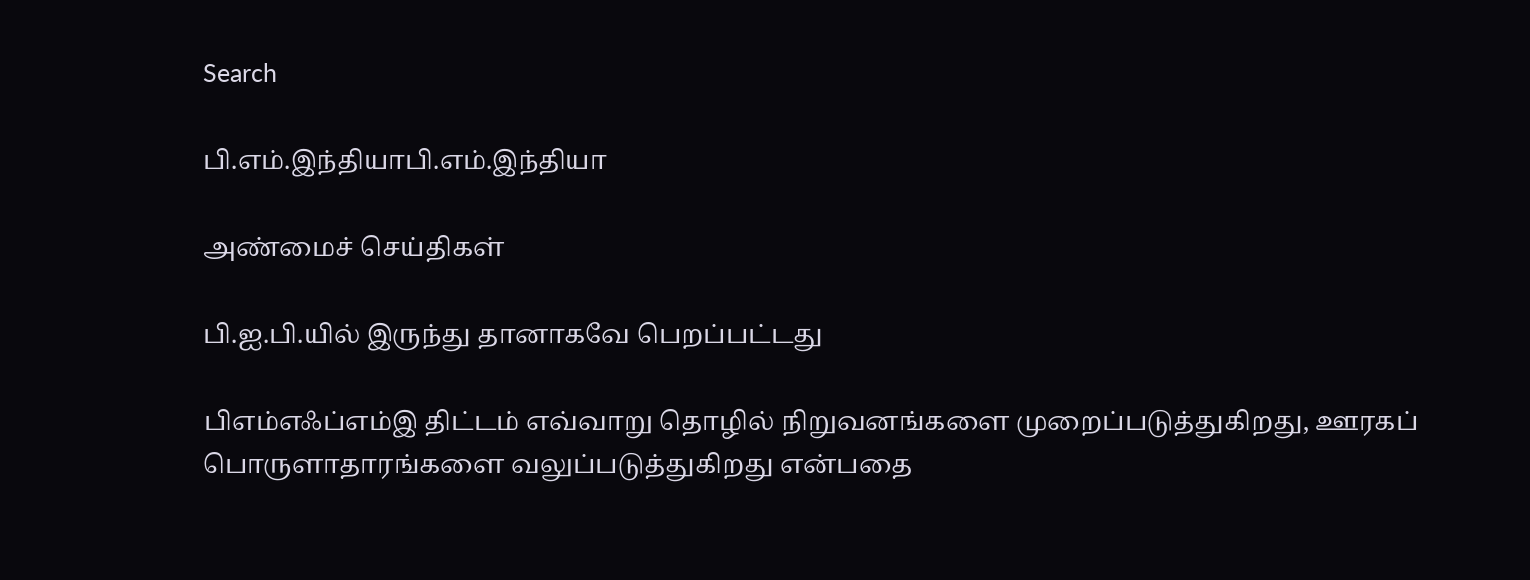Search

பி.எம்.இந்தியாபி.எம்.இந்தியா

அண்மைச் செய்திகள்

பி.ஐ.பி.யில் இருந்து தானாகவே பெறப்பட்டது

பிஎம்எஃப்எம்இ திட்டம் எவ்வாறு தொழில் நிறுவனங்களை முறைப்படுத்துகிறது, ஊரகப் பொருளாதாரங்களை வலுப்படுத்துகிறது என்பதை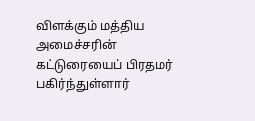விளக்கும் மத்திய அமைச்சரின் கட்டுரையைப் பிரதமர் பகிர்ந்துள்ளார்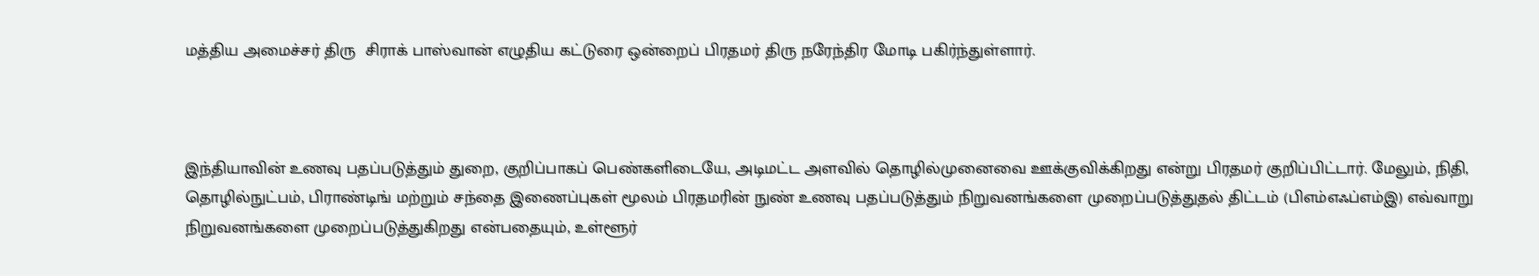மத்திய அமைச்சர் திரு  சிராக் பாஸ்வான் எழுதிய கட்டுரை ஒன்றைப் பிரதமர் திரு நரேந்திர மோடி பகிர்ந்துள்ளார்.



இந்தியாவின் உணவு பதப்படுத்தும் துறை, குறிப்பாகப் பெண்களிடையே, அடிமட்ட அளவில் தொழில்முனைவை ஊக்குவிக்கிறது என்று பிரதமர் குறிப்பிட்டார். மேலும், நிதி, தொழில்நுட்பம், பிராண்டிங் மற்றும் சந்தை இணைப்புகள் மூலம் பிரதமரின் நுண் உணவு பதப்படுத்தும் நிறுவனங்களை முறைப்படுத்துதல் திட்டம் (பிஎம்எஃப்எம்இ) எவ்வாறு நிறுவனங்களை முறைப்படுத்துகிறது என்பதையும், உள்ளூர்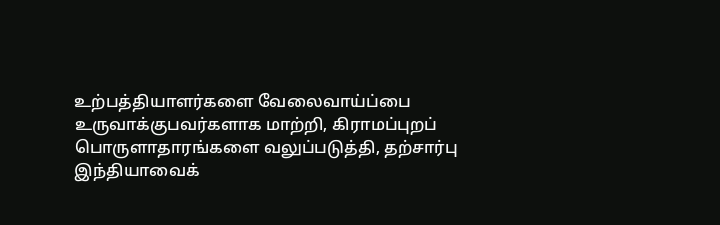உற்பத்தியாளர்களை வேலைவாய்ப்பை உருவாக்குபவர்களாக மாற்றி, கிராமப்புறப் பொருளாதாரங்களை வலுப்படுத்தி, தற்சார்பு இந்தியாவைக்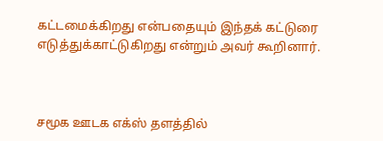கட்டமைக்கிறது என்பதையும் இந்தக் கட்டுரை எடுத்துக்காட்டுகிறது என்றும் அவர் கூறினார்.



சமூக ஊடக எக்ஸ் தளத்தில்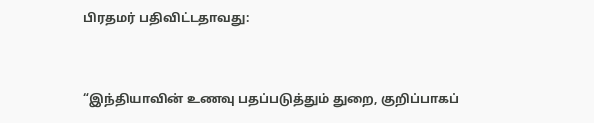பிரதமர் பதிவிட்டதாவது:



“இந்தியாவின் உணவு பதப்படுத்தும் துறை, குறிப்பாகப்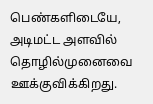பெண்களிடையே, அடிமட்ட அளவில் தொழில்முனைவை ஊக்குவிக்கிறது.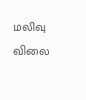மலிவு விலை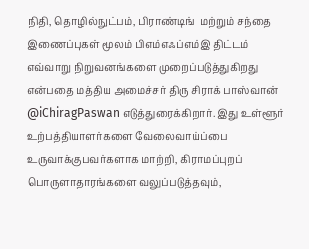நிதி, தொழில்நுட்பம், பிராண்டிங்  மற்றும் சந்தை இணைப்புகள் மூலம் பிஎம்எஃப்எம்இ திட்டம் எவ்வாறு நிறுவனங்களை முறைப்படுத்துகிறது என்பதை மத்திய அமைச்சர் திரு சிராக் பாஸ்வான் @iChiragPaswan எடுத்துரைக்கிறார். இது உள்ளூர் உற்பத்தியாளர்களை வேலைவாய்ப்பை உருவாக்குபவர்களாக மாற்றி, கிராமப்புறப் பொருளாதாரங்களை வலுப்படுத்தவும்,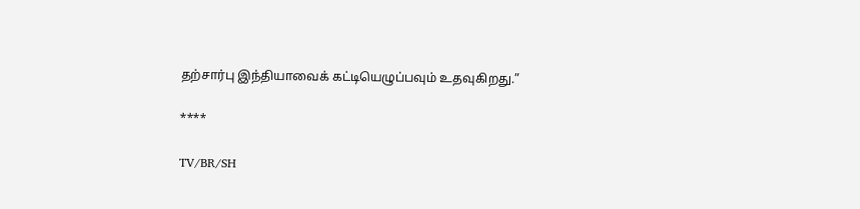தற்சார்பு இந்தியாவைக் கட்டியெழுப்பவும் உதவுகிறது.”

****

TV/BR/SH